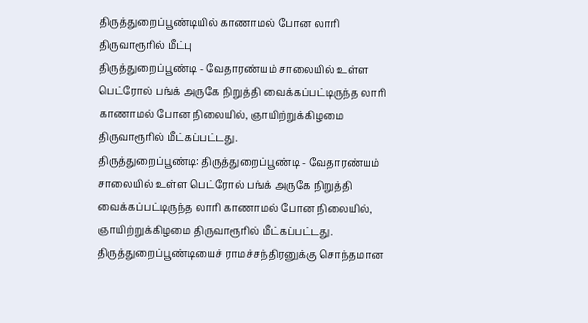திருத்துறைப்பூண்டியில் காணாமல் போன லாரி திருவாரூரில் மீட்பு
திருத்துறைப்பூண்டி - வேதாரண்யம் சாலையில் உள்ள பெட்ரோல் பங்க் அருகே நிறுத்தி வைக்கப்பட்டிருந்த லாரி காணாமல் போன நிலையில், ஞாயிற்றுக்கிழமை திருவாரூரில் மீட்கப்பட்டது.
திருத்துறைப்பூண்டி: திருத்துறைப்பூண்டி - வேதாரண்யம் சாலையில் உள்ள பெட்ரோல் பங்க் அருகே நிறுத்தி வைக்கப்பட்டிருந்த லாரி காணாமல் போன நிலையில், ஞாயிற்றுக்கிழமை திருவாரூரில் மீட்கப்பட்டது.
திருத்துறைப்பூண்டியைச் ராமச்சந்திரனுக்கு சொந்தமான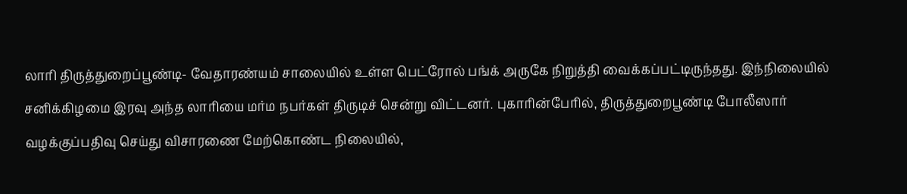லாரி திருத்துறைப்பூண்டி- வேதாரண்யம் சாலையில் உள்ள பெட்ரோல் பங்க் அருகே நிறுத்தி வைக்கப்பட்டிருந்தது. இந்நிலையில் சனிக்கிழமை இரவு அந்த லாரியை மர்ம நபர்கள் திருடிச் சென்று விட்டனர். புகாரின்பேரில், திருத்துறைபூண்டி போலீஸார் வழக்குப்பதிவு செய்து விசாரணை மேற்கொண்ட நிலையில்,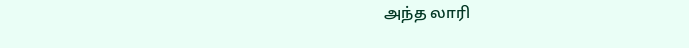அந்த லாரி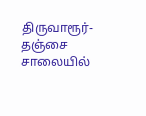திருவாரூர்- தஞ்சை சாலையில்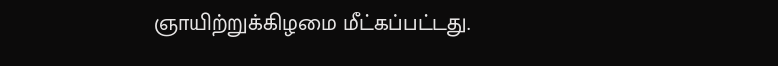ஞாயிற்றுக்கிழமை மீட்கப்பட்டது.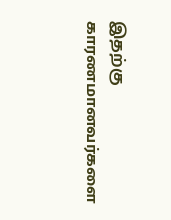இதற்கு காரணமானவர்களை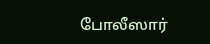போலீஸார்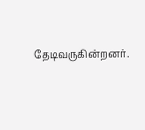தேடிவருகின்றனர்.